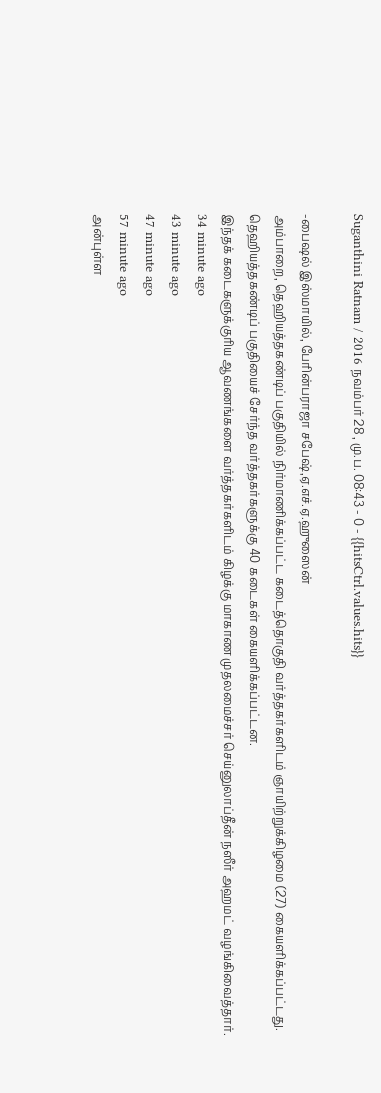Suganthini Ratnam / 2016 நவம்பர் 28 , மு.ப. 08:43 - 0 - {{hitsCtrl.values.hits}}

-பைஷல் இஸ்மாயில், பேரின்பராஜா சபேஷ்,ஏ.எச்.ஏ.ஹுஸைன்
அம்பாறை, தெஹியத்தகண்டிப் பகுதியில் நிர்மாணிக்கப்பட்ட கடைத்தொகுதி வர்த்தகர்களிடம் ஞாயிற்றுக்கிழமை (27) கையளிக்கப்பட்டது.
தெஹியத்தகண்டிப் பகுதியைச் சேர்ந்த வர்த்தகர்களுக்கு 40 கடைகள் கையளிக்கப்பட்டன.
இந்தக் கடைகளுக்குரிய ஆவணங்களை வர்த்தகர்களிடம் கிழக்கு மாகாண முதலமைச்சர் செய்னுலாப்தீன் நஸீர் அஹமட் வழங்கிவைத்தார்.
34 minute ago
43 minute ago
47 minute ago
57 minute ago
அன்புள்ள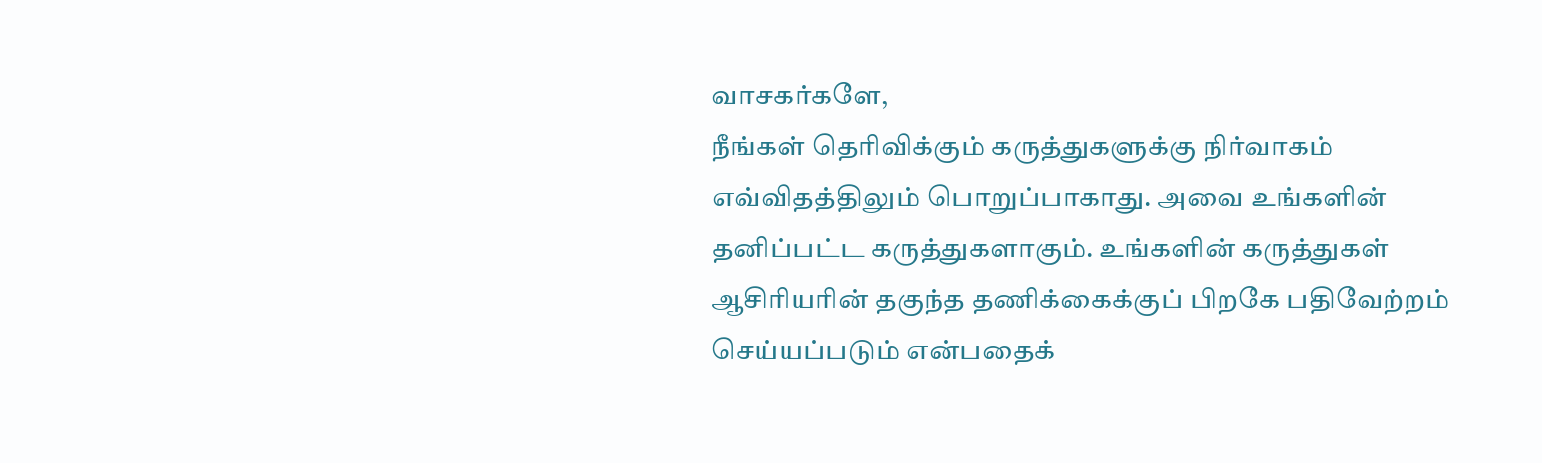வாசகர்களே,
நீங்கள் தெரிவிக்கும் கருத்துகளுக்கு நிர்வாகம் எவ்விதத்திலும் பொறுப்பாகாது. அவை உங்களின் தனிப்பட்ட கருத்துகளாகும். உங்களின் கருத்துகள் ஆசிரியரின் தகுந்த தணிக்கைக்குப் பிறகே பதிவேற்றம் செய்யப்படும் என்பதைக்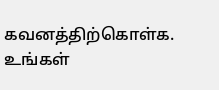கவனத்திற்கொள்க. உங்கள்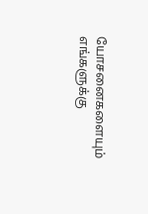யோசனைகளையும் எங்களுக்கு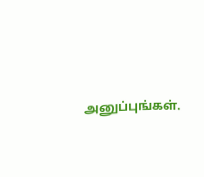அனுப்புங்கள்.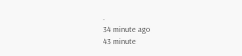.
34 minute ago
43 minute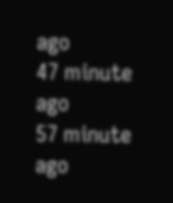ago
47 minute ago
57 minute ago